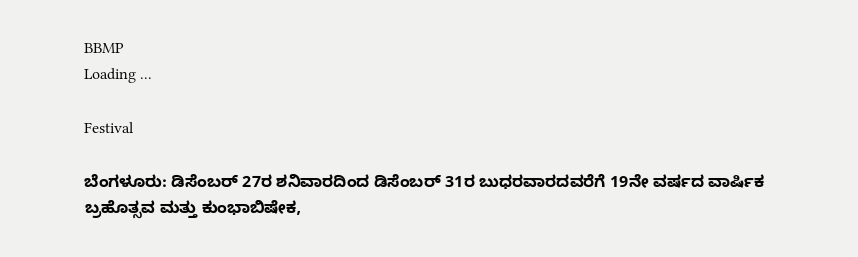BBMP
Loading ...

Festival

ಬೆಂಗಳೂರು: ಡಿಸೆಂಬರ್ 27ರ ಶನಿವಾರದಿಂದ ಡಿಸೆಂಬರ್ 31ರ ಬುಧರವಾರದವರೆಗೆ 19ನೇ ವರ್ಷದ ವಾರ್ಷಿಕ ಬ್ರಹೊತ್ಸವ ಮತ್ತು ಕುಂಭಾಬಿಷೇಕ,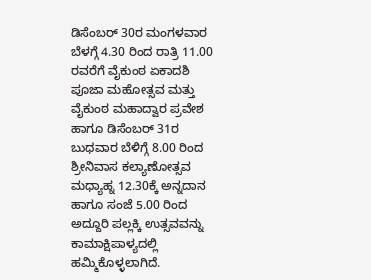ಡಿಸೆಂಬರ್ 30ರ ಮಂಗಳವಾರ ಬೆಳಗ್ಗೆ 4.30 ರಿಂದ ರಾತ್ರಿ 11.00 ರವರೆಗೆ ವೈಕುಂಠ ಏಕಾದಶಿ ಪೂಜಾ ಮಹೋತ್ಸವ ಮತ್ತು ವೈಕುಂಠ ಮಹಾದ್ವಾರ ಪ್ರವೇಶ ಹಾಗೂ ಡಿಸೆಂಬರ್ 31ರ ಬುಧವಾರ ಬೆಳಿಗ್ಗೆ 8.00 ರಿಂದ ಶ್ರೀನಿವಾಸ ಕಲ್ಯಾಣೋತ್ಸವ ಮಧ್ಯಾಹ್ನ 12.30ಕ್ಕೆ ಅನ್ನದಾನ ಹಾಗೂ ಸಂಜೆ 5.00 ರಿಂದ ಅದ್ದೂರಿ ಪಲ್ಲಕ್ಕಿ ಉತ್ಸವವನ್ನು ಕಾಮಾಕ್ಷಿಪಾಳ್ಯದಲ್ಲಿ ಹಮ್ಮಿಕೊಳ್ಳಲಾಗಿದೆ.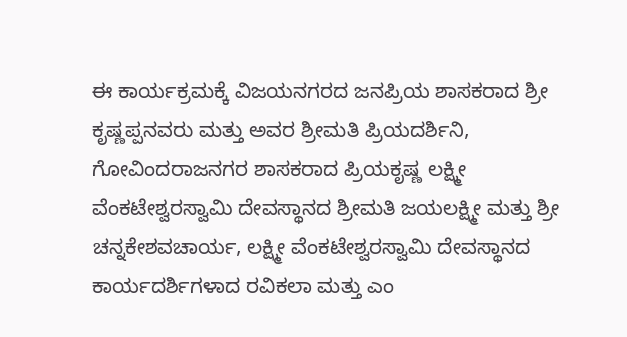ಈ ಕಾರ್ಯಕ್ರಮಕ್ಕೆ ವಿಜಯನಗರದ ಜನಪ್ರಿಯ ಶಾಸಕರಾದ ಶ್ರೀ ಕೃಷ್ಣಪ್ಪನವರು ಮತ್ತು ಅವರ ಶ್ರೀಮತಿ ಪ್ರಿಯದರ್ಶಿನಿ, ಗೋವಿಂದರಾಜನಗರ ಶಾಸಕರಾದ ಪ್ರಿಯಕೃಷ್ಣ ಲಕ್ಷ್ಮೀ ವೆಂಕಟೇಶ್ವರಸ್ವಾಮಿ ದೇವಸ್ಥಾನದ ಶ್ರೀಮತಿ ಜಯಲಕ್ಷ್ಮೀ ಮತ್ತು ಶ್ರೀ ಚನ್ನಕೇಶವಚಾರ್ಯ, ಲಕ್ಷ್ಮೀ ವೆಂಕಟೇಶ್ವರಸ್ವಾಮಿ ದೇವಸ್ಥಾನದ ಕಾರ್ಯದರ್ಶಿಗಳಾದ ರವಿಕಲಾ ಮತ್ತು ಎಂ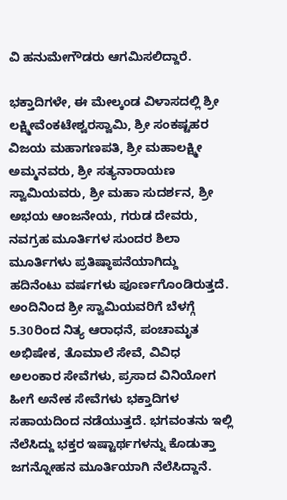ವಿ ಹನುಮೇಗೌಡರು ಆಗಮಿಸಲಿದ್ದಾರೆ.

ಭಕ್ತಾದಿಗಳೇ, ಈ ಮೇಲ್ಕಂಡ ವಿಳಾಸದಲ್ಲಿ ಶ್ರೀ ಲಕ್ಷ್ಮೀವೆಂಕಟೇಶ್ವರಸ್ವಾಮಿ, ಶ್ರೀ ಸಂಕಷ್ಟಹರ ವಿಜಯ ಮಹಾಗಣಪತಿ, ಶ್ರೀ ಮಹಾಲಕ್ಷ್ಮೀ ಅಮ್ಮನವರು, ಶ್ರೀ ಸತ್ಯನಾರಾಯಣ ಸ್ವಾಮಿಯವರು, ಶ್ರೀ ಮಹಾ ಸುದರ್ಶನ, ಶ್ರೀ ಅಭಯ ಆಂಜನೇಯ, ಗರುಡ ದೇವರು, ನವಗ್ರಹ ಮೂರ್ತಿಗಳ ಸುಂದರ ಶಿಲಾ ಮೂರ್ತಿಗಳು ಪ್ರತಿಷ್ಠಾಪನೆಯಾಗಿದ್ದು ಹದಿನೆಂಟು ವರ್ಷಗಳು ಪೂರ್ಣಗೊಂಡಿರುತ್ತದೆ. ಅಂದಿನಿಂದ ಶ್ರೀ ಸ್ವಾಮಿಯವರಿಗೆ ಬೆಳಗ್ಗೆ 5.30ರಿಂದ ನಿತ್ಯ ಆರಾಧನೆ, ಪಂಚಾಮೃತ ಅಭಿಷೇಕ, ತೊಮಾಲೆ ಸೇವೆ, ವಿವಿಧ ಅಲಂಕಾರ ಸೇವೆಗಳು, ಪ್ರಸಾದ ವಿನಿಯೋಗ ಹೀಗೆ ಅನೇಕ ಸೇವೆಗಳು ಭಕ್ತಾದಿಗಳ ಸಹಾಯದಿಂದ ನಡೆಯುತ್ತದೆ. ಭಗವಂತನು ಇಲ್ಲಿ ನೆಲೆಸಿದ್ದು ಭಕ್ತರ ಇಷ್ಟಾರ್ಥಗಳನ್ನು ಕೊಡುತ್ತಾ ಜಗನ್ನೋಹನ ಮೂರ್ತಿಯಾಗಿ ನೆಲೆಸಿದ್ದಾನೆ.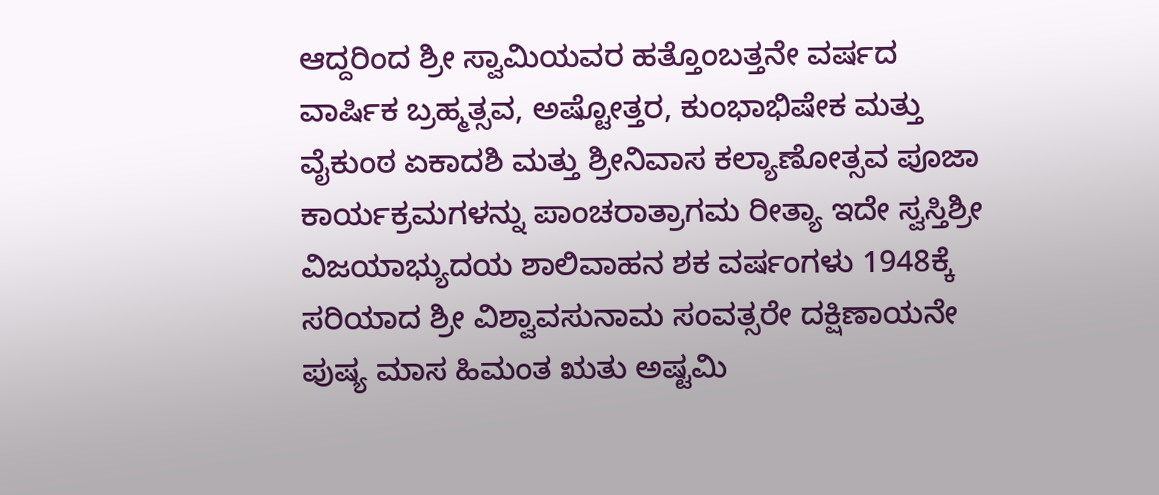ಆದ್ದರಿಂದ ಶ್ರೀ ಸ್ವಾಮಿಯವರ ಹತ್ತೊಂಬತ್ತನೇ ವರ್ಷದ ವಾರ್ಷಿಕ ಬ್ರಹ್ಮತ್ಸವ, ಅಷ್ಟೋತ್ತರ, ಕುಂಭಾಭಿಷೇಕ ಮತ್ತು ವೈಕುಂಠ ಏಕಾದಶಿ ಮತ್ತು ಶ್ರೀನಿವಾಸ ಕಲ್ಯಾಣೋತ್ಸವ ಪೂಜಾ ಕಾರ್ಯಕ್ರಮಗಳನ್ನು ಪಾಂಚರಾತ್ರಾಗಮ ರೀತ್ಯಾ ಇದೇ ಸ್ವಸ್ತಿಶ್ರೀ ವಿಜಯಾಭ್ಯುದಯ ಶಾಲಿವಾಹನ ಶಕ ವರ್ಷಂಗಳು 1948ಕ್ಕೆ ಸರಿಯಾದ ಶ್ರೀ ವಿಶ್ವಾವಸುನಾಮ ಸಂವತ್ಸರೇ ದಕ್ಷಿಣಾಯನೇ ಪುಷ್ಯ ಮಾಸ ಹಿಮಂತ ಋತು ಅಷ್ಟಮಿ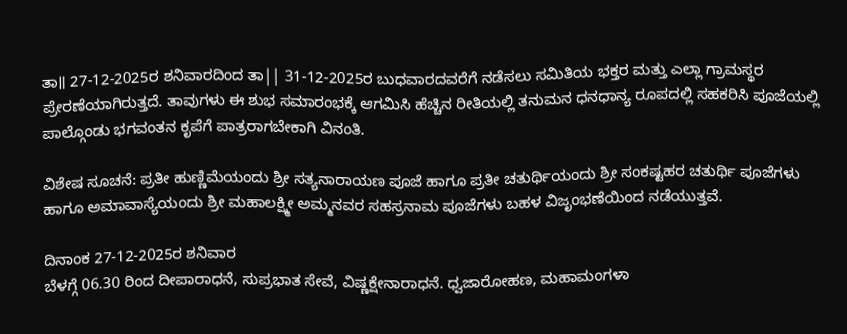ತಾ॥ 27-12-2025ರ ಶನಿವಾರದಿಂದ ತಾ|| 31-12-2025ರ ಬುಧವಾರದವರೆಗೆ ನಡೆಸಲು ಸಮಿತಿಯ ಭಕ್ತರ ಮತ್ತು ಎಲ್ಲಾ ಗ್ರಾಮಸ್ಥರ ಪ್ರೇರಣೆಯಾಗಿರುತ್ತದೆ. ತಾವುಗಳು ಈ ಶುಭ ಸಮಾರಂಭಕ್ಕೆ ಆಗಮಿಸಿ ಹೆಚ್ಚಿನ ರೀತಿಯಲ್ಲಿ ತನುಮನ ಧನಧಾನ್ಯ ರೂಪದಲ್ಲಿ ಸಹಕರಿಸಿ ಪೂಜೆಯಲ್ಲಿ ಪಾಲ್ಗೊಂಡು ಭಗವಂತನ ಕೃಪೆಗೆ ಪಾತ್ರರಾಗಬೇಕಾಗಿ ವಿನಂತಿ.

ವಿಶೇಷ ಸೂಚನೆ: ಪ್ರತೀ ಹುಣ್ಣಿಮೆಯಂದು ಶ್ರೀ ಸತ್ಯನಾರಾಯಣ ಪೂಜೆ ಹಾಗೂ ಪ್ರತೀ ಚತುರ್ಥಿಯಂದು ಶ್ರೀ ಸಂಕಷ್ಟಹರ ಚತುರ್ಥಿ ಪೂಜೆಗಳು ಹಾಗೂ ಅಮಾವಾಸ್ಯೆಯಂದು ಶ್ರೀ ಮಹಾಲಕ್ಷ್ಮೀ ಅಮ್ಮನವರ ಸಹಸ್ರನಾಮ ಪೂಜೆಗಳು ಬಹಳ ವಿಜೃಂಭಣೆಯಿಂದ ನಡೆಯುತ್ತವೆ.

ದಿನಾಂಕ 27-12-2025ರ ಶನಿವಾರ
ಬೆಳಗ್ಗೆ 06.30 ರಿಂದ ದೀಪಾರಾಧನೆ, ಸುಪ್ರಭಾತ ಸೇವೆ, ವಿಷ್ಣಕ್ಷೇನಾರಾಧನೆ. ಧ್ವಜಾರೋಹಣ, ಮಹಾಮಂಗಳಾ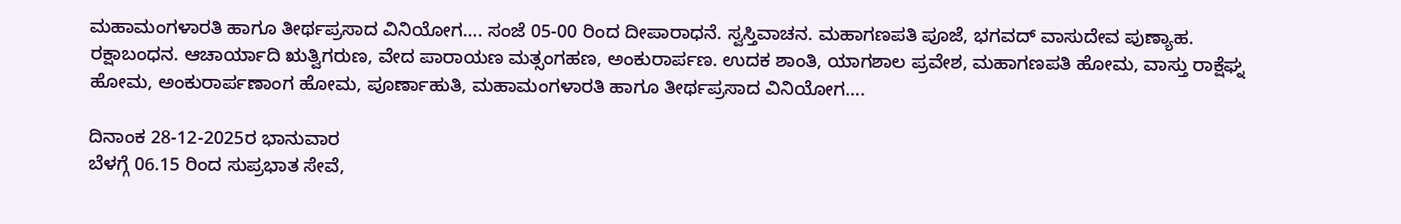ಮಹಾಮಂಗಳಾರತಿ ಹಾಗೂ ತೀರ್ಥಪ್ರಸಾದ ವಿನಿಯೋಗ…. ಸಂಜೆ 05-00 ರಿಂದ ದೀಪಾರಾಧನೆ. ಸ್ವಸ್ತಿವಾಚನ. ಮಹಾಗಣಪತಿ ಪೂಜೆ, ಭಗವದ್ ವಾಸುದೇವ ಪುಣ್ಯಾಹ. ರಕ್ಷಾಬಂಧನ. ಆಚಾರ್ಯಾದಿ ಋತ್ವಿಗರುಣ, ವೇದ ಪಾರಾಯಣ ಮತ್ಸಂಗಹಣ, ಅಂಕುರಾರ್ಪಣ. ಉದಕ ಶಾಂತಿ, ಯಾಗಶಾಲ ಪ್ರವೇಶ, ಮಹಾಗಣಪತಿ ಹೋಮ, ವಾಸ್ತು ರಾಕ್ಷೆಘ್ನ ಹೋಮ, ಅಂಕುರಾರ್ಪಣಾಂಗ ಹೋಮ, ಪೂರ್ಣಾಹುತಿ, ಮಹಾಮಂಗಳಾರತಿ ಹಾಗೂ ತೀರ್ಥಪ್ರಸಾದ ವಿನಿಯೋಗ….

ದಿನಾಂಕ 28-12-2025ರ ಭಾನುವಾರ
ಬೆಳಗ್ಗೆ 06.15 ರಿಂದ ಸುಪ್ರಭಾತ ಸೇವೆ,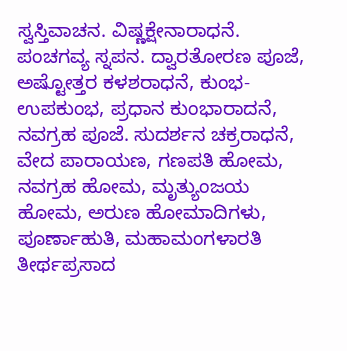ಸ್ವಸ್ತಿವಾಚನ. ವಿಷ್ಣಕ್ಷೇನಾರಾಧನೆ. ಪಂಚಗವ್ಯ ಸ್ನಪನ. ದ್ವಾರತೋರಣ ಪೂಜೆ, ಅಷ್ಟೋತ್ತರ ಕಳಶರಾಧನೆ, ಕುಂಭ-ಉಪಕುಂಭ, ಪ್ರಧಾನ ಕುಂಭಾರಾದನೆ, ನವಗ್ರಹ ಪೂಜೆ. ಸುದರ್ಶನ ಚಕ್ರರಾಧನೆ, ವೇದ ಪಾರಾಯಣ, ಗಣಪತಿ ಹೋಮ, ನವಗ್ರಹ ಹೋಮ, ಮೃತ್ಯುಂಜಯ ಹೋಮ, ಅರುಣ ಹೋಮಾದಿಗಳು, ಪೂರ್ಣಾಹುತಿ, ಮಹಾಮಂಗಳಾರತಿ ತೀರ್ಥಪ್ರಸಾದ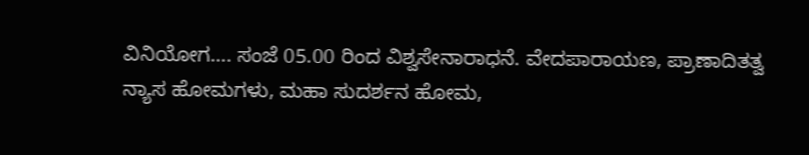ವಿನಿಯೋಗ…. ಸಂಜೆ 05.00 ರಿಂದ ವಿಶ್ವಸೇನಾರಾಧನೆ. ವೇದಪಾರಾಯಣ, ಪ್ರಾಣಾದಿತತ್ವ ನ್ಯಾಸ ಹೋಮಗಳು, ಮಹಾ ಸುದರ್ಶನ ಹೋಮ,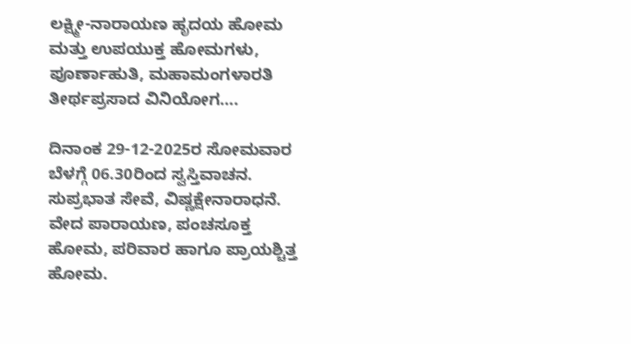ಲಕ್ಷ್ಮೀ-ನಾರಾಯಣ ಹೃದಯ ಹೋಮ ಮತ್ತು ಉಪಯುಕ್ತ ಹೋಮಗಳು, ಪೂರ್ಣಾಹುತಿ, ಮಹಾಮಂಗಳಾರತಿ ತೀರ್ಥಪ್ರಸಾದ ವಿನಿಯೋಗ….

ದಿನಾಂಕ 29-12-2025ರ ಸೋಮವಾರ
ಬೆಳಗ್ಗೆ 06.30ರಿಂದ ಸ್ವಸ್ತಿವಾಚನ. ಸುಪ್ರಭಾತ ಸೇವೆ, ವಿಷ್ಣಕ್ಷೇನಾರಾಧನೆ. ವೇದ ಪಾರಾಯಣ, ಪಂಚಸೂಕ್ತ ಹೋಮ, ಪರಿವಾರ ಹಾಗೂ ಪ್ರಾಯಶ್ಚಿತ್ತ ಹೋಮ.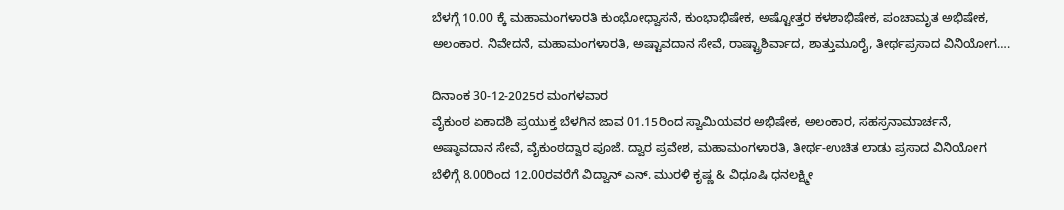ಬೆಳಗ್ಗೆ 10.00 ಕ್ಕೆ ಮಹಾಮಂಗಳಾರತಿ ಕುಂಭೋಧ್ವಾಸನೆ, ಕುಂಭಾಭಿಷೇಕ, ಅಷ್ಟೋತ್ತರ ಕಳಶಾಭಿಷೇಕ, ಪಂಚಾಮೃತ ಅಭಿಷೇಕ, ಅಲಂಕಾರ. ನಿವೇದನೆ, ಮಹಾಮಂಗಳಾರತಿ, ಅಷ್ಟಾವದಾನ ಸೇವೆ, ರಾಷ್ಟ್ರಾಶಿರ್ವಾದ, ಶಾತ್ತುಮೂರೈ, ತೀರ್ಥಪ್ರಸಾದ ವಿನಿಯೋಗ….

ದಿನಾಂಕ 30-12-2025ರ ಮಂಗಳವಾರ
ವೈಕುಂಠ ಏಕಾದಶಿ ಪ್ರಯುಕ್ತ ಬೆಳಗಿನ ಜಾವ 01.15ರಿಂದ ಸ್ವಾಮಿಯವರ ಅಭಿಷೇಕ, ಅಲಂಕಾರ, ಸಹಸ್ರನಾಮಾರ್ಚನೆ, ಅಷ್ಠಾವದಾನ ಸೇವೆ, ವೈಕುಂಠದ್ವಾರ ಪೂಜೆ. ದ್ವಾರ ಪ್ರವೇಶ, ಮಹಾಮಂಗಳಾರತಿ, ತೀರ್ಥ-ಉಚಿತ ಲಾಡು ಪ್ರಸಾದ ವಿನಿಯೋಗ ಬೆಳಿಗ್ಗೆ 8.00ರಿಂದ 12.00ರವರೆಗೆ ವಿದ್ವಾನ್ ಎನ್. ಮುರಳಿ ಕೃಷ್ಣ & ವಿಧೂಷಿ ಧನಲಕ್ಷ್ಮೀ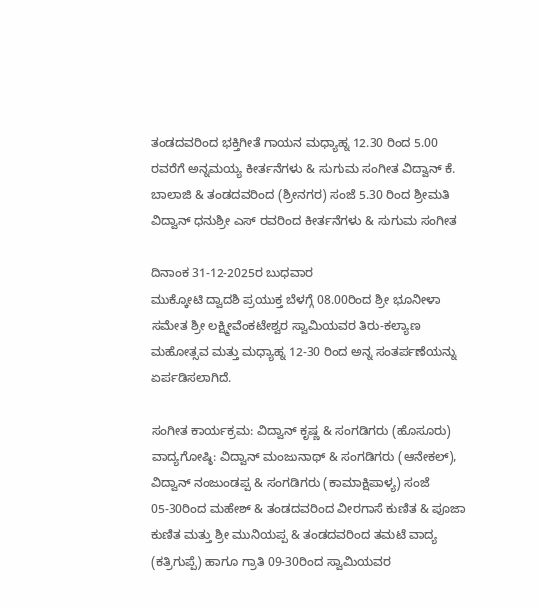ತಂಡದವರಿಂದ ಭಕ್ತಿಗೀತೆ ಗಾಯನ ಮಧ್ಯಾಹ್ನ 12.30 ರಿಂದ 5.00 ರವರೆಗೆ ಅನ್ನಮಯ್ಯ ಕೀರ್ತನೆಗಳು & ಸುಗುಮ ಸಂಗೀತ ವಿದ್ವಾನ್ ಕೆ. ಬಾಲಾಜಿ & ತಂಡದವರಿಂದ (ಶ್ರೀನಗರ) ಸಂಜೆ 5.30 ರಿಂದ ಶ್ರೀಮತಿ ವಿದ್ವಾನ್ ಧನುಶ್ರೀ ಎಸ್ ರವರಿಂದ ಕೀರ್ತನೆಗಳು & ಸುಗುಮ ಸಂಗೀತ

ದಿನಾಂಕ 31-12-2025ರ ಬುಧವಾರ
ಮುಕ್ಕೋಟಿ ದ್ವಾದಶಿ ಪ್ರಯುಕ್ತ ಬೆಳಗ್ಗೆ 08.00ರಿಂದ ಶ್ರೀ ಭೂನೀಳಾ ಸಮೇತ ಶ್ರೀ ಲಕ್ಷ್ಮೀವೆಂಕಟೇಶ್ವರ ಸ್ವಾಮಿಯವರ ತಿರು-ಕಲ್ಯಾಣ ಮಹೋತ್ಸವ ಮತ್ತು ಮಧ್ಯಾಹ್ನ 12-30 ರಿಂದ ಅನ್ನ ಸಂತರ್ಪಣೆಯನ್ನು ಏರ್ಪಡಿಸಲಾಗಿದೆ.

ಸಂಗೀತ ಕಾರ್ಯಕ್ರಮ: ವಿದ್ವಾನ್ ಕೃಷ್ಣ & ಸಂಗಡಿಗರು (ಹೊಸೂರು) ವಾದ್ಯಗೋಷ್ಠಿ: ವಿದ್ವಾನ್ ಮಂಜುನಾಥ್ & ಸಂಗಡಿಗರು (ಆನೇಕಲ್), ವಿದ್ವಾನ್ ನಂಜುಂಡಪ್ಪ & ಸಂಗಡಿಗರು (ಕಾಮಾಕ್ಷಿಪಾಳ್ಯ) ಸಂಜೆ 05-30ರಿಂದ ಮಹೇಶ್ & ತಂಡದವರಿಂದ ವೀರಗಾಸೆ ಕುಣಿತ & ಪೂಜಾ ಕುಣಿತ ಮತ್ತು ಶ್ರೀ ಮುನಿಯಪ್ಪ & ತಂಡದವರಿಂದ ತಮಟೆ ವಾದ್ಯ (ಕತ್ರಿಗುಪ್ಪೆ) ಹಾಗೂ ಗ್ರಾತಿ 09-30ರಿಂದ ಸ್ವಾಮಿಯವರ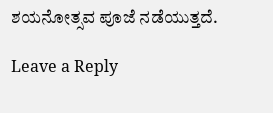ಶಯನೋತ್ಸವ ಪೂಜೆ ನಡೆಯುತ್ತದೆ.

Leave a Reply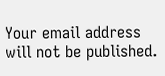Your email address will not be published.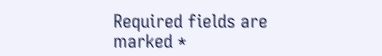Required fields are marked *